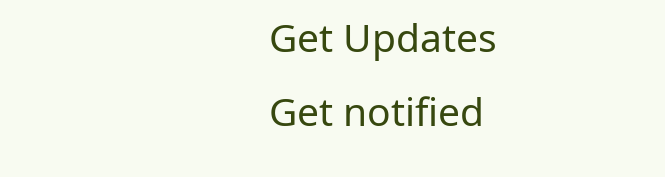Get Updates
Get notified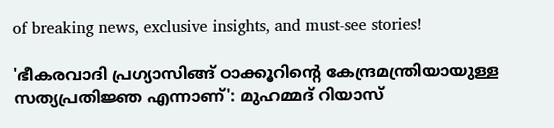of breaking news, exclusive insights, and must-see stories!

'ഭീകരവാദി പ്രഗ്യാസിങ്ങ് ഠാക്കൂറിന്‍റെ കേന്ദ്രമന്ത്രിയായുള്ള സത്യപ്രതിജ്ഞ എന്നാണ്': മുഹമ്മദ് റിയാസ്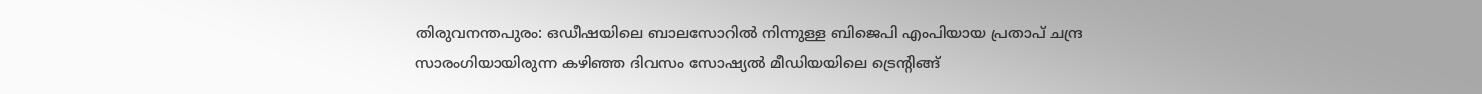തിരുവനന്തപുരം: ഒഡീഷയിലെ ബാലസോറില്‍ നിന്നുള്ള ബിജെപി എംപിയായ പ്രതാപ് ചന്ദ്ര സാരംഗിയായിരുന്ന കഴിഞ്ഞ ദിവസം സോഷ്യല്‍ മീഡിയയിലെ ട്രെന്‍റിങ്ങ്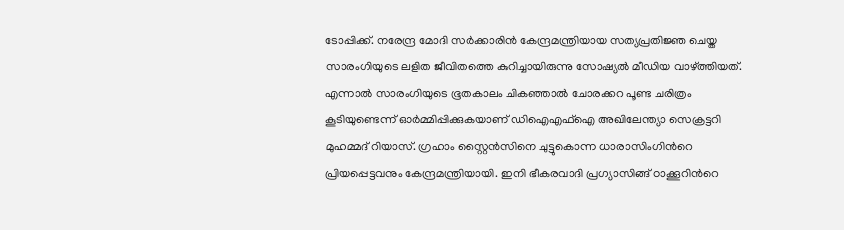ടോപ്പിക്ക്. നരേന്ദ്ര മോദി സര്‍ക്കാരിന്‍ കേന്ദ്രമന്ത്രിയായ സത്യപ്രതിജ്ഞ ചെയ്ത സാരംഗിയുടെ ലളിത ജീവിതത്തെ കുറിച്ചായിരുന്നു സോഷ്യല്‍ മീഡിയ വാഴ്ത്തിയത്. എന്നാല്‍ സാരംഗിയുടെ ഭൂതകാലം ചികഞ്ഞാല്‍ ചോരക്കറ പൂണ്ട ചരിത്രം കൂടിയുണ്ടെന്ന് ഓര്‍മ്മിപ്പിക്കുകയാണ് ഡിഐഎഫ്ഐ അഖിലേന്ത്യാ സെക്രട്ടറി മുഹമ്മദ് റിയാസ്. ഗ്രഹാം സ്റ്റൈന്‍സിനെ ചുട്ടുകൊന്ന ധാരാസിംഗിന്‍റെ പ്രിയപ്പെട്ടവനും കേന്ദ്രമന്ത്രിയായി. ഇനി ഭീകരവാദി പ്രഗ്യാസിങ്ങ് ഠാക്കൂറിന്‍റെ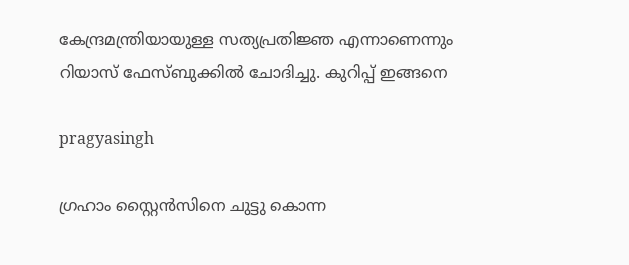കേന്ദ്രമന്ത്രിയായുള്ള സത്യപ്രതിജ്ഞ എന്നാണെന്നും റിയാസ് ഫേസ്ബുക്കില്‍ ചോദിച്ചു. കുറിപ്പ് ഇങ്ങനെ

pragyasingh

ഗ്രഹാം സ്റ്റൈൻസിനെ ചുട്ടു കൊന്ന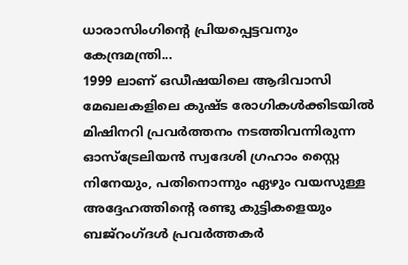ധാരാസിംഗിന്റെ പ്രിയപ്പെട്ടവനും കേന്ദ്രമന്ത്രി...
1999 ലാണ് ഒഡീഷയിലെ ആദിവാസി മേഖലകളിലെ കുഷ്ട രോഗികൾക്കിടയിൽ മിഷിനറി പ്രവർത്തനം നടത്തിവന്നിരുന്ന ഓസ്ട്രേലിയൻ സ്വദേശി ഗ്രഹാം സ്റ്റൈ നിനേയും, പതിനൊന്നും ഏഴും വയസുള്ള അദ്ദേഹത്തിന്റെ രണ്ടു കുട്ടികളെയും ബജ്റംഗ്ദൾ പ്രവർത്തകർ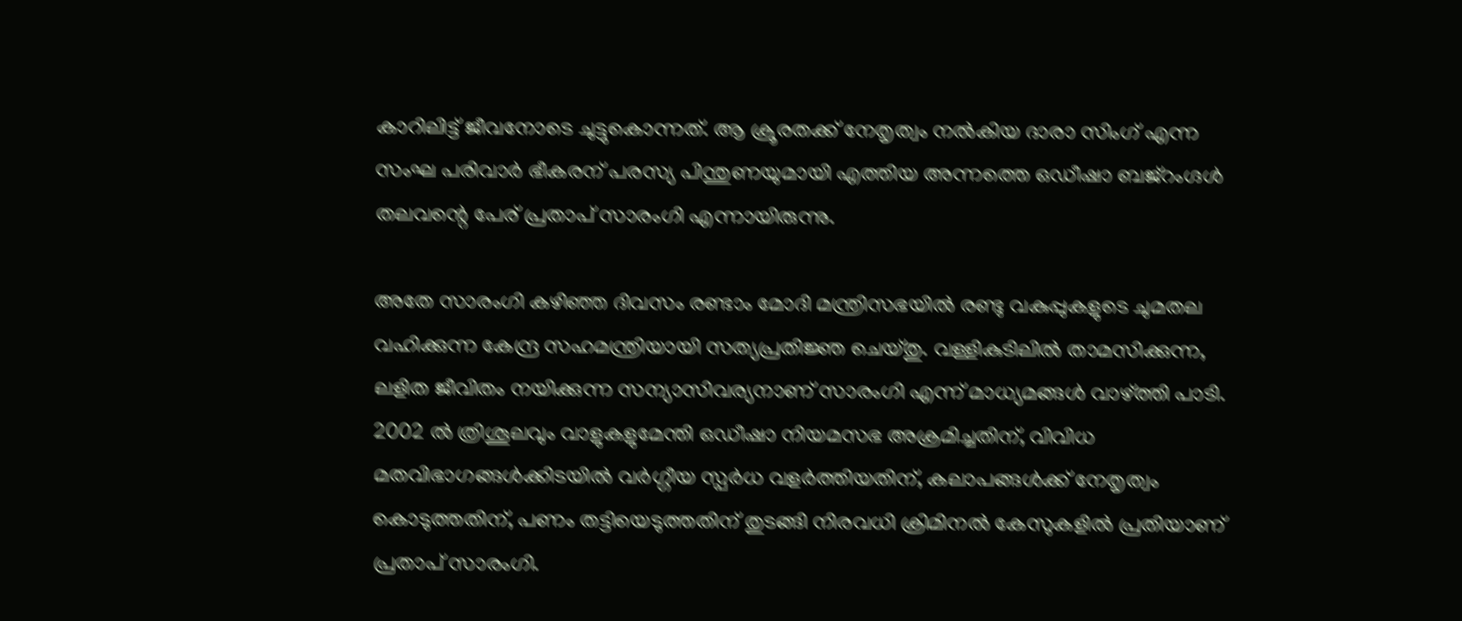കാറിലിട്ട് ജീവനോടെ ചുട്ടുകൊന്നത്. ആ ക്രൂരതക്ക് നേതൃത്വം നൽകിയ ദാരാ സിംഗ് എന്ന സംഘ പരിവാർ ഭീകരന് പരസ്യ പിന്തുണയുമായി എത്തിയ അന്നത്തെ ഒഡീഷാ ബജ്റംഗ്ദൾ തലവന്റെ പേര് പ്രതാപ് സാരംഗി എന്നായിരുന്നു.

അതേ സാരംഗി കഴിഞ്ഞ ദിവസം രണ്ടാം മോദി മന്ത്രിസഭയിൽ രണ്ടു വകുപ്പുകളുടെ ചുമതല വഹിക്കുന്ന കേന്ദ്ര സഹമന്ത്രിയായി സത്യപ്രതിജ്ഞ ചെയ്തു. വള്ളികുടിലിൽ താമസിക്കുന്ന, ലളിത ജീവിതം നയിക്കുന്ന സന്യാസിവര്യനാണ് സാരംഗി എന്ന് മാധ്യമങ്ങൾ വാഴ്ത്തി പാടി. 2002 ൽ ത്രിശൂലവും വാളുകളുമേന്തി ഒഡീഷാ നിയമസഭ അക്രമിച്ചതിന്, വിവിധ മതവിഭാഗങ്ങൾക്കിടയിൽ വർഗ്ഗീയ സ്പർധ വളർത്തിയതിന്, കലാപങ്ങൾക്ക് നേതൃത്വം കൊടുത്തതിന്, പണം തട്ടിയെടുത്തതിന് തുടങ്ങി നിരവധി ക്രിമിനൽ കേസുകളിൽ പ്രതിയാണ് പ്രതാപ് സാരംഗി.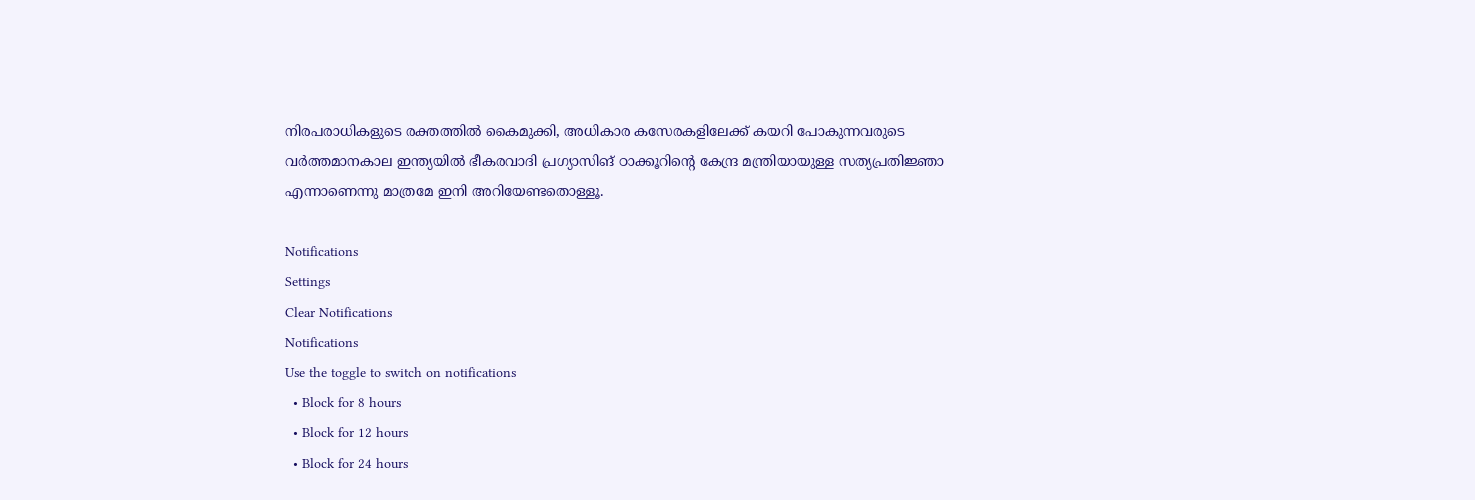നിരപരാധികളുടെ രക്തത്തിൽ കൈമുക്കി, അധികാര കസേരകളിലേക്ക് കയറി പോകുന്നവരുടെ വർത്തമാനകാല ഇന്ത്യയിൽ ഭീകരവാദി പ്രഗ്യാസിങ് ഠാക്കൂറിന്റെ കേന്ദ്ര മന്ത്രിയായുള്ള സത്യപ്രതിജ്ഞാ എന്നാണെന്നു മാത്രമേ ഇനി അറിയേണ്ടതൊള്ളൂ.

Notifications
Settings
Clear Notifications
Notifications
Use the toggle to switch on notifications
  • Block for 8 hours
  • Block for 12 hours
  • Block for 24 hours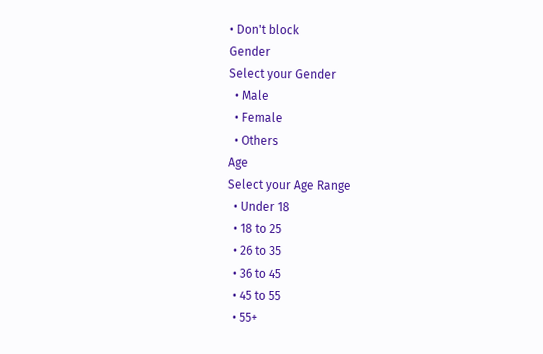• Don't block
Gender
Select your Gender
  • Male
  • Female
  • Others
Age
Select your Age Range
  • Under 18
  • 18 to 25
  • 26 to 35
  • 36 to 45
  • 45 to 55
  • 55+